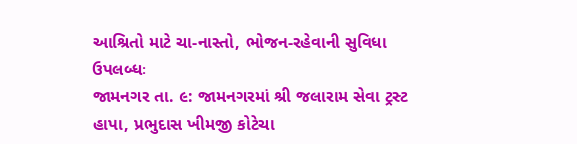આશ્રિતો માટે ચા-નાસ્તો, ભોજન-રહેવાની સુવિધા ઉપલબ્ધઃ
જામનગર તા. ૯: જામનગરમાં શ્રી જલારામ સેવા ટ્રસ્ટ હાપા, પ્રભુદાસ ખીમજી કોટેચા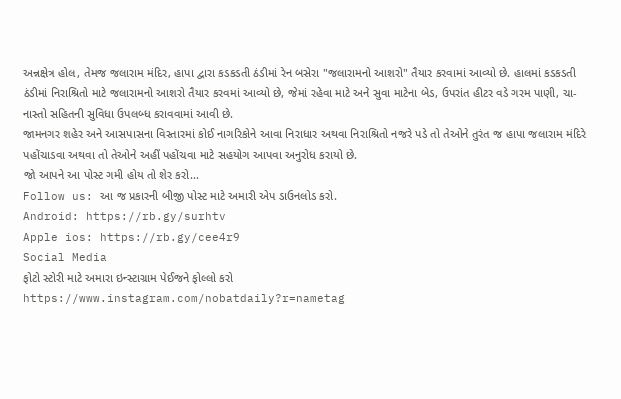અન્નક્ષેત્ર હોલ, તેમજ જલારામ મંદિર, હાપા દ્વારા કડકડતી ઠંડીમાં રેન બસેરા "જલારામનો આશરો" તૈયાર કરવામાં આવ્યો છે. હાલમાં કડકડતી ઠંડીમાં નિરાશ્રિતો માટે જલારામનો આશરો તૈયાર કરવમાં આવ્યો છે, જેમાં રહેવા માટે અને સુવા માટેના બેડ, ઉપરાંત હીટર વડે ગરમ પાણી, ચા-નાસ્તો સહિતની સુવિધા ઉપલબ્ધ કરાવવામાં આવી છે.
જામનગર શહેર અને આસપાસના વિસ્તારમાં કોઈ નાગરિકોને આવા નિરાધાર અથવા નિરાશ્રિતો નજરે પડે તો તેઓને તુરંત જ હાપા જલારામ મંદિરે પહોંચાડવા અથવા તો તેઓને અહીં પહોંચવા માટે સહયોગ આપવા અનુરોધ કરાયો છે.
જો આપને આ પોસ્ટ ગમી હોય તો શેર કરો...
Follow us: આ જ પ્રકારની બીજી પોસ્ટ માટે અમારી એપ ડાઉનલોડ કરો.
Android: https://rb.gy/surhtv
Apple ios: https://rb.gy/cee4r9
Social Media
ફોટો સ્ટોરી માટે અમારા ઇન્સ્ટાગ્રામ પેઈજને ફોલ્લો કરો
https://www.instagram.com/nobatdaily?r=nametag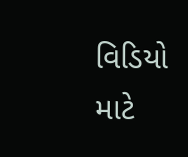વિડિયો માટે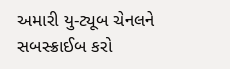અમારી યુ-ટ્યૂબ ચેનલને સબસ્ક્રાઈબ કરો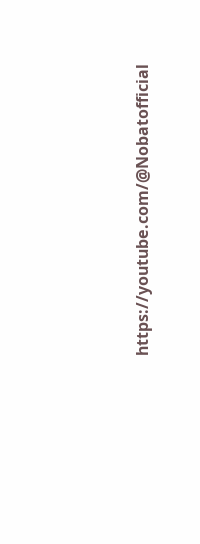https://youtube.com/@Nobatofficial